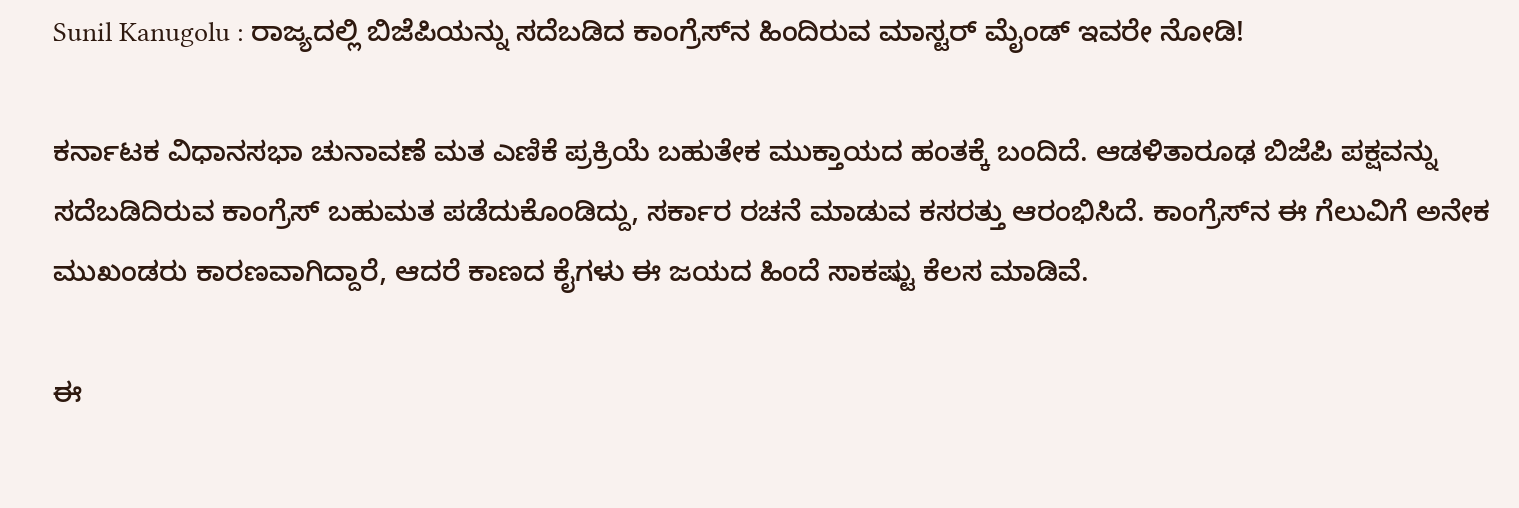Sunil Kanugolu : ರಾಜ್ಯದಲ್ಲಿ ಬಿಜೆಪಿಯನ್ನು ಸದೆಬಡಿದ ಕಾಂಗ್ರೆಸ್‌ನ ಹಿಂದಿರುವ ಮಾಸ್ಟರ್ ಮೈಂಡ್ ಇವರೇ ನೋಡಿ!

ಕರ್ನಾಟಕ ವಿಧಾನಸಭಾ ಚುನಾವಣೆ ಮತ ಎಣಿಕೆ ಪ್ರಕ್ರಿಯೆ ಬಹುತೇಕ ಮುಕ್ತಾಯದ ಹಂತಕ್ಕೆ ಬಂದಿದೆ. ಆಡಳಿತಾರೂಢ ಬಿಜೆಪಿ ಪಕ್ಷವನ್ನು ಸದೆಬಡಿದಿರುವ ಕಾಂಗ್ರೆಸ್ ಬಹುಮತ ಪಡೆದುಕೊಂಡಿದ್ದು, ಸರ್ಕಾರ ರಚನೆ ಮಾಡುವ ಕಸರತ್ತು ಆರಂಭಿಸಿದೆ. ಕಾಂಗ್ರೆಸ್‌ನ ಈ ಗೆಲುವಿಗೆ ಅನೇಕ ಮುಖಂಡರು ಕಾರಣವಾಗಿದ್ದಾರೆ, ಆದರೆ ಕಾಣದ ಕೈಗಳು ಈ ಜಯದ ಹಿಂದೆ ಸಾಕಷ್ಟು ಕೆಲಸ ಮಾಡಿವೆ.

ಈ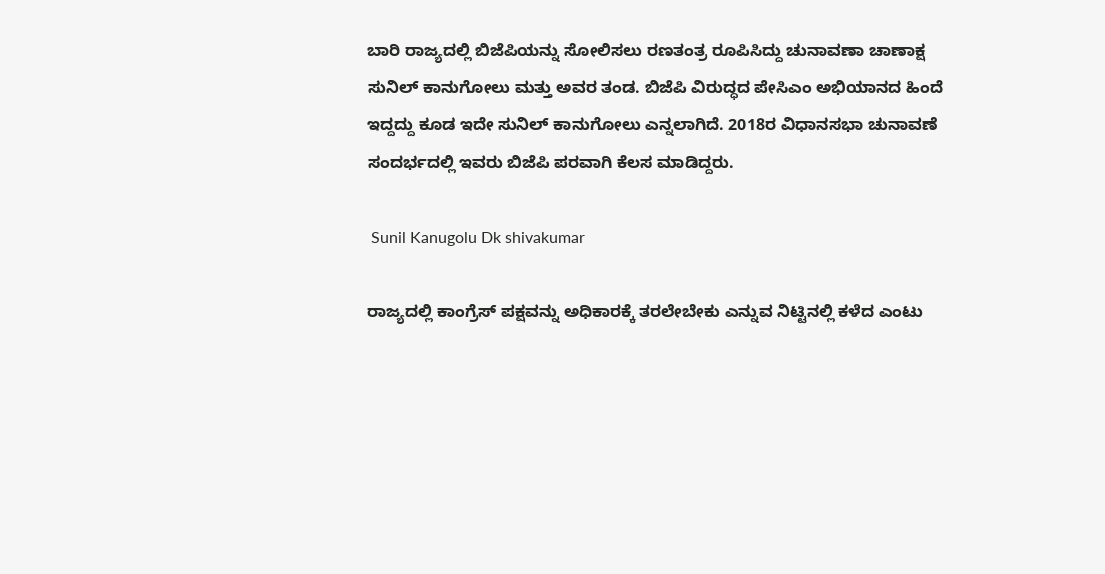ಬಾರಿ ರಾಜ್ಯದಲ್ಲಿ ಬಿಜೆಪಿಯನ್ನು ಸೋಲಿಸಲು ರಣತಂತ್ರ ರೂಪಿಸಿದ್ದು ಚುನಾವಣಾ ಚಾಣಾಕ್ಷ ಸುನಿಲ್‌ ಕಾನುಗೋಲು ಮತ್ತು ಅವರ ತಂಡ. ಬಿಜೆಪಿ ವಿರುದ್ಧದ ಪೇಸಿಎಂ ಅಭಿಯಾನದ ಹಿಂದೆ ಇದ್ದದ್ದು ಕೂಡ ಇದೇ ಸುನಿಲ್ ಕಾನುಗೋಲು ಎನ್ನಲಾಗಿದೆ. 2018ರ ವಿಧಾನಸಭಾ ಚುನಾವಣೆ ಸಂದರ್ಭದಲ್ಲಿ ಇವರು ಬಿಜೆಪಿ ಪರವಾಗಿ ಕೆಲಸ ಮಾಡಿದ್ದರು.

 Sunil Kanugolu Dk shivakumar

ರಾಜ್ಯದಲ್ಲಿ ಕಾಂಗ್ರೆಸ್ ಪಕ್ಷವನ್ನು ಅಧಿಕಾರಕ್ಕೆ ತರಲೇಬೇಕು ಎನ್ನುವ ನಿಟ್ಟಿನಲ್ಲಿ ಕಳೆದ ಎಂಟು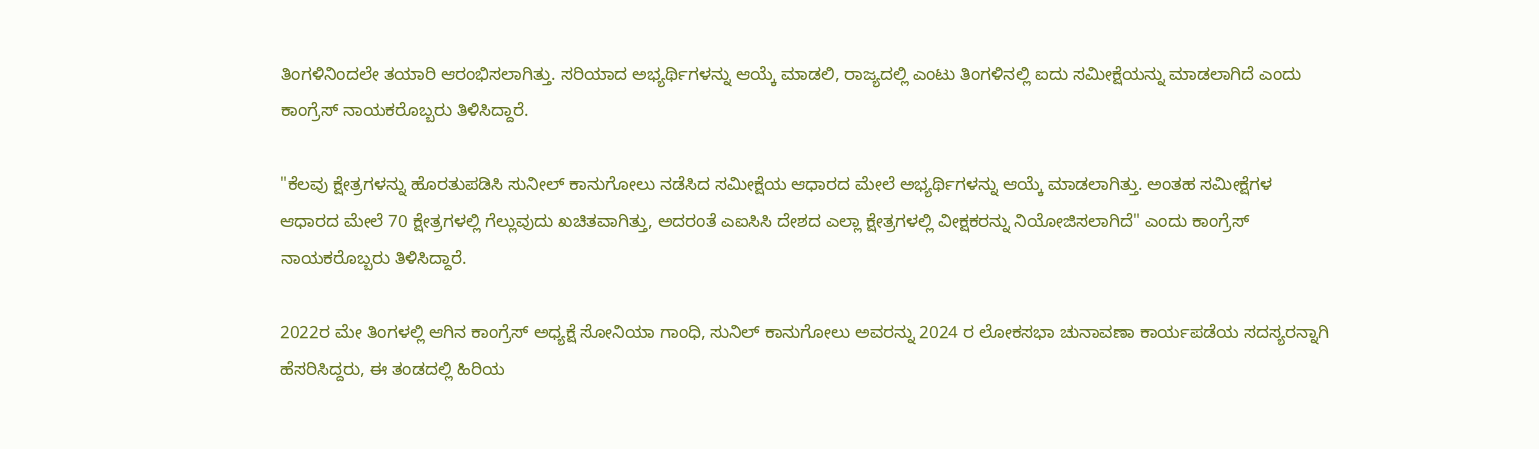ತಿಂಗಳಿನಿಂದಲೇ ತಯಾರಿ ಆರಂಭಿಸಲಾಗಿತ್ತು. ಸರಿಯಾದ ಅಭ್ಯರ್ಥಿಗಳನ್ನು ಆಯ್ಕೆ ಮಾಡಲಿ, ರಾಜ್ಯದಲ್ಲಿ ಎಂಟು ತಿಂಗಳಿನಲ್ಲಿ ಐದು ಸಮೀಕ್ಷೆಯನ್ನು ಮಾಡಲಾಗಿದೆ ಎಂದು ಕಾಂಗ್ರೆಸ್ ನಾಯಕರೊಬ್ಬರು ತಿಳಿಸಿದ್ದಾರೆ.

"ಕೆಲವು ಕ್ಷೇತ್ರಗಳನ್ನು ಹೊರತುಪಡಿಸಿ ಸುನೀಲ್ ಕಾನುಗೋಲು ನಡೆಸಿದ ಸಮೀಕ್ಷೆಯ ಆಧಾರದ ಮೇಲೆ ಅಭ್ಯರ್ಥಿಗಳನ್ನು ಆಯ್ಕೆ ಮಾಡಲಾಗಿತ್ತು. ಅಂತಹ ಸಮೀಕ್ಷೆಗಳ ಆಧಾರದ ಮೇಲೆ 70 ಕ್ಷೇತ್ರಗಳಲ್ಲಿ ಗೆಲ್ಲುವುದು ಖಚಿತವಾಗಿತ್ತು, ಅದರಂತೆ ಎಐಸಿಸಿ ದೇಶದ ಎಲ್ಲಾ ಕ್ಷೇತ್ರಗಳಲ್ಲಿ ವೀಕ್ಷಕರನ್ನು ನಿಯೋಜಿಸಲಾಗಿದೆ" ಎಂದು ಕಾಂಗ್ರೆಸ್ ನಾಯಕರೊಬ್ಬರು ತಿಳಿಸಿದ್ದಾರೆ.

2022ರ ಮೇ ತಿಂಗಳಲ್ಲಿ ಆಗಿನ ಕಾಂಗ್ರೆಸ್ ಅಧ್ಯಕ್ಷೆ ಸೋನಿಯಾ ಗಾಂಧಿ, ಸುನಿಲ್ ಕಾನುಗೋಲು ಅವರನ್ನು 2024 ರ ಲೋಕಸಭಾ ಚುನಾವಣಾ ಕಾರ್ಯಪಡೆಯ ಸದಸ್ಯರನ್ನಾಗಿ ಹೆಸರಿಸಿದ್ದರು, ಈ ತಂಡದಲ್ಲಿ ಹಿರಿಯ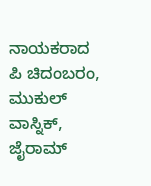ನಾಯಕರಾದ ಪಿ ಚಿದಂಬರಂ, ಮುಕುಲ್ ವಾಸ್ನಿಕ್, ಜೈರಾಮ್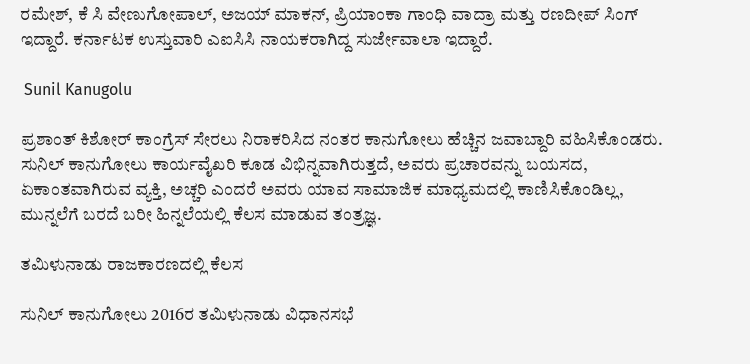ರಮೇಶ್, ಕೆ ಸಿ ವೇಣುಗೋಪಾಲ್, ಅಜಯ್ ಮಾಕನ್, ಪ್ರಿಯಾಂಕಾ ಗಾಂಧಿ ವಾದ್ರಾ ಮತ್ತು ರಣದೀಪ್ ಸಿಂಗ್ ಇದ್ದಾರೆ. ಕರ್ನಾಟಕ ಉಸ್ತುವಾರಿ ಎಐಸಿಸಿ ನಾಯಕರಾಗಿದ್ದ ಸುರ್ಜೇವಾಲಾ ಇದ್ದಾರೆ.

 Sunil Kanugolu

ಪ್ರಶಾಂತ್ ಕಿಶೋರ್ ಕಾಂಗ್ರೆಸ್ ಸೇರಲು ನಿರಾಕರಿಸಿದ ನಂತರ ಕಾನುಗೋಲು ಹೆಚ್ಚಿನ ಜವಾಬ್ದಾರಿ ವಹಿಸಿಕೊಂಡರು. ಸುನಿಲ್ ಕಾನುಗೋಲು ಕಾರ್ಯವೈಖರಿ ಕೂಡ ವಿಭಿನ್ನವಾಗಿರುತ್ತದೆ, ಅವರು ಪ್ರಚಾರವನ್ನು ಬಯಸದ, ಏಕಾಂತವಾಗಿರುವ ವ್ಯಕ್ತಿ, ಅಚ್ಚರಿ ಎಂದರೆ ಅವರು ಯಾವ ಸಾಮಾಜಿಕ ಮಾಧ್ಯಮದಲ್ಲಿ ಕಾಣಿಸಿಕೊಂಡಿಲ್ಲ, ಮುನ್ನಲೆಗೆ ಬರದೆ ಬರೀ ಹಿನ್ನಲೆಯಲ್ಲಿ ಕೆಲಸ ಮಾಡುವ ತಂತ್ರಜ್ಞ.

ತಮಿಳುನಾಡು ರಾಜಕಾರಣದಲ್ಲಿ ಕೆಲಸ

ಸುನಿಲ್ ಕಾನುಗೋಲು 2016ರ ತಮಿಳುನಾಡು ವಿಧಾನಸಭೆ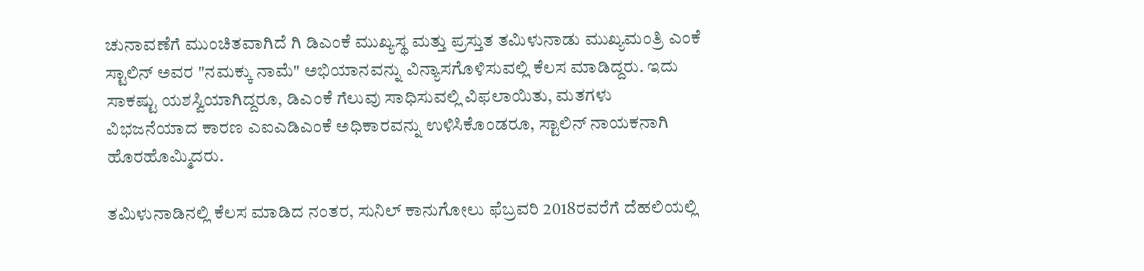ಚುನಾವಣೆಗೆ ಮುಂಚಿತವಾಗಿದೆ ಗಿ ಡಿಎಂಕೆ ಮುಖ್ಯಸ್ಥ ಮತ್ತು ಪ್ರಸ್ತುತ ತಮಿಳುನಾಡು ಮುಖ್ಯಮಂತ್ರಿ ಎಂಕೆ ಸ್ಟಾಲಿನ್ ಅವರ "ನಮಕ್ಕು ನಾಮೆ" ಅಭಿಯಾನವನ್ನು ವಿನ್ಯಾಸಗೊಳಿಸುವಲ್ಲಿ ಕೆಲಸ ಮಾಡಿದ್ದರು. ಇದು ಸಾಕಷ್ಟು ಯಶಸ್ವಿಯಾಗಿದ್ದರೂ, ಡಿಎಂಕೆ ಗೆಲುವು ಸಾಧಿಸುವಲ್ಲಿ ವಿಫಲಾಯಿತು, ಮತಗಳು ವಿಭಜನೆಯಾದ ಕಾರಣ ಎಐಎಡಿಎಂಕೆ ಅಧಿಕಾರವನ್ನು ಉಳಿಸಿಕೊಂಡರೂ, ಸ್ಟಾಲಿನ್ ನಾಯಕನಾಗಿ ಹೊರಹೊಮ್ಮಿದರು.

ತಮಿಳುನಾಡಿನಲ್ಲಿ ಕೆಲಸ ಮಾಡಿದ ನಂತರ, ಸುನಿಲ್ ಕಾನುಗೋಲು ಫೆಬ್ರವರಿ 2018ರವರೆಗೆ ದೆಹಲಿಯಲ್ಲಿ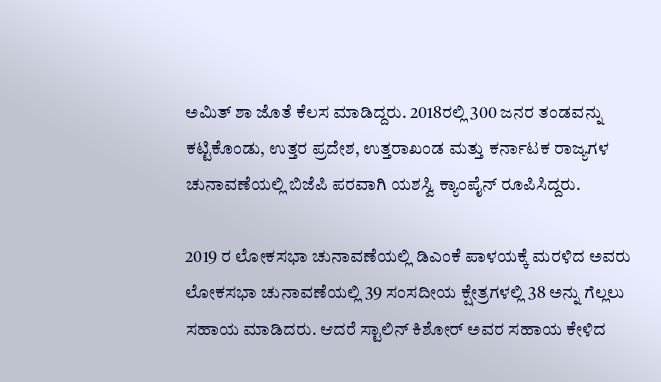ಅಮಿತ್ ಶಾ ಜೊತೆ ಕೆಲಸ ಮಾಡಿದ್ದರು. 2018ರಲ್ಲಿ 300 ಜನರ ತಂಡವನ್ನು ಕಟ್ಟಿಕೊಂಡು, ಉತ್ತರ ಪ್ರದೇಶ, ಉತ್ತರಾಖಂಡ ಮತ್ತು ಕರ್ನಾಟಕ ರಾಜ್ಯಗಳ ಚುನಾವಣೆಯಲ್ಲಿ ಬಿಜೆಪಿ ಪರವಾಗಿ ಯಶಸ್ವಿ ಕ್ಯಾಂಪೈನ್ ರೂಪಿಸಿದ್ದರು.

2019 ರ ಲೋಕಸಭಾ ಚುನಾವಣೆಯಲ್ಲಿ ಡಿಎಂಕೆ ಪಾಳಯಕ್ಕೆ ಮರಳಿದ ಅವರು ಲೋಕಸಭಾ ಚುನಾವಣೆಯಲ್ಲಿ 39 ಸಂಸದೀಯ ಕ್ಷೇತ್ರಗಳಲ್ಲಿ 38 ಅನ್ನು ಗೆಲ್ಲಲು ಸಹಾಯ ಮಾಡಿದರು. ಆದರೆ ಸ್ಟಾಲಿನ್ ಕಿಶೋರ್ ಅವರ ಸಹಾಯ ಕೇಳಿದ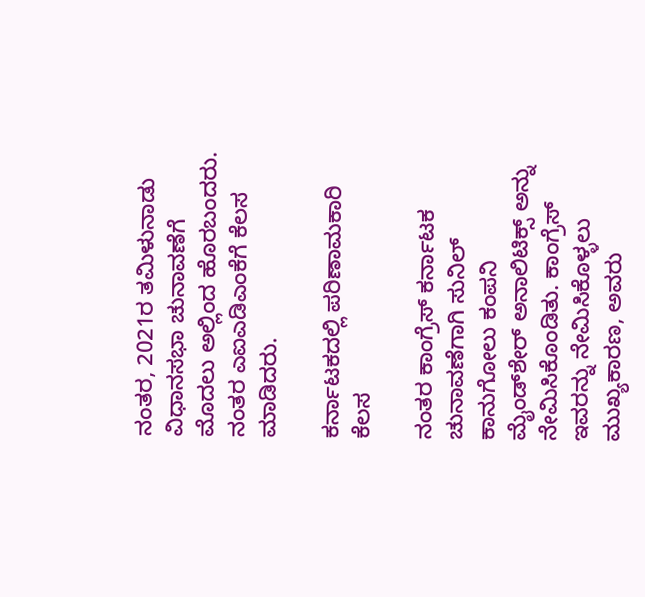ನಂತರ, 2021ರ ತಮಿಳುನಾಡು ವಿಧಾನಸಭಾ ಚುನಾವಣೆಗೆ ಮೊದಲು ಅಲ್ಲಿಂದ ಹೊರಬಂದರು. ನಂತರ ಎಐಎಡಿಎಂಕೆಗೆ ಕೆಲಸ ಮಾಡಿದರು.

ಕರ್ನಾಟಕದಲ್ಲಿ ಪರಿಣಾಮಕಾರಿ ಕೆಲಸ

ನಂತರ ಕಾಂಗ್ರೆಸ್ ಕರ್ನಾಟಕ ಚುನಾವಣೆಗಾಗಿ ಸುನಿಲ್ ಕಾನುಗೋಲು ಕಂಪನಿ ಮೈಂಡ್‌ಶೇರ್ ಅನಾಲಿಟಿಕ್ಸ್‌ ಅನ್ನು ನೇಮಿಸಿಕೊಂಡಿತು. ಕಾಂಗ್ರೆಸ್ ಇವರನ್ನು ನೇಮಿಸಿಕೊಳ್ಳಲು ಮುಖ್ಯಕಾರಣ, ಅವರು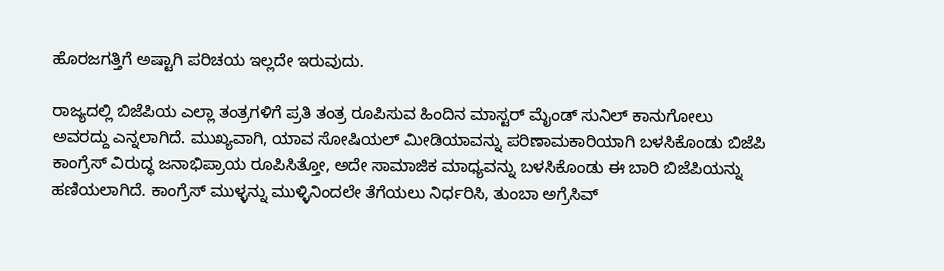ಹೊರಜಗತ್ತಿಗೆ ಅಷ್ಟಾಗಿ ಪರಿಚಯ ಇಲ್ಲದೇ ಇರುವುದು.

ರಾಜ್ಯದಲ್ಲಿ ಬಿಜೆಪಿಯ ಎಲ್ಲಾ ತಂತ್ರಗಳಿಗೆ ಪ್ರತಿ ತಂತ್ರ ರೂಪಿಸುವ ಹಿಂದಿನ ಮಾಸ್ಟರ್ ಮೈಂಡ್ ಸುನಿಲ್ ಕಾನುಗೋಲು ಅವರದ್ದು ಎನ್ನಲಾಗಿದೆ. ಮುಖ್ಯವಾಗಿ, ಯಾವ ಸೋಷಿಯಲ್ ಮೀಡಿಯಾವನ್ನು ಪರಿಣಾಮಕಾರಿಯಾಗಿ ಬಳಸಿಕೊಂಡು ಬಿಜೆಪಿ ಕಾಂಗ್ರೆಸ್ ವಿರುದ್ಧ ಜನಾಭಿಪ್ರಾಯ ರೂಪಿಸಿತ್ತೋ, ಅದೇ ಸಾಮಾಜಿಕ ಮಾಧ್ಯವನ್ನು ಬಳಸಿಕೊಂಡು ಈ ಬಾರಿ ಬಿಜೆಪಿಯನ್ನು ಹಣಿಯಲಾಗಿದೆ. ಕಾಂಗ್ರೆಸ್ ಮುಳ್ಳನ್ನು ಮುಳ್ಳಿನಿಂದಲೇ ತೆಗೆಯಲು ನಿರ್ಧರಿಸಿ, ತುಂಬಾ ಅಗ್ರೆಸಿವ್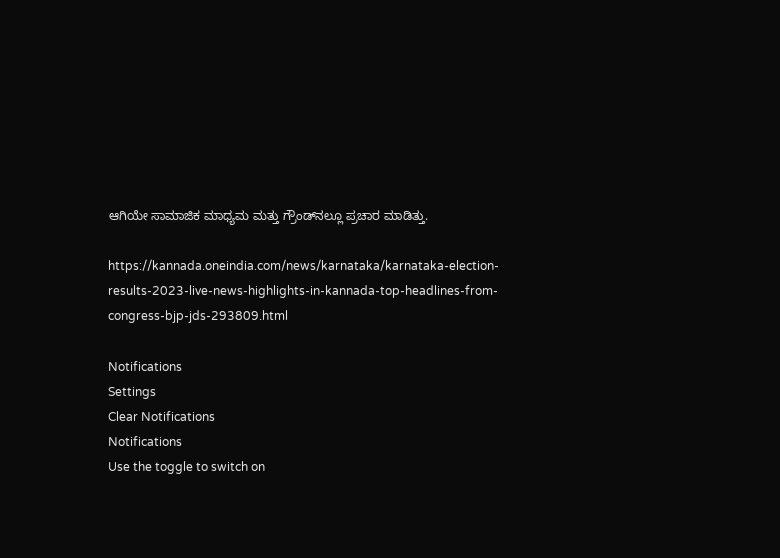ಆಗಿಯೇ ಸಾಮಾಜಿಕ ಮಾಧ್ಯಮ ಮತ್ತು ಗ್ರೌಂಡ್‌ನಲ್ಲೂ ಪ್ರಚಾರ ಮಾಡಿತ್ತು.

https://kannada.oneindia.com/news/karnataka/karnataka-election-results-2023-live-news-highlights-in-kannada-top-headlines-from-congress-bjp-jds-293809.html

Notifications
Settings
Clear Notifications
Notifications
Use the toggle to switch on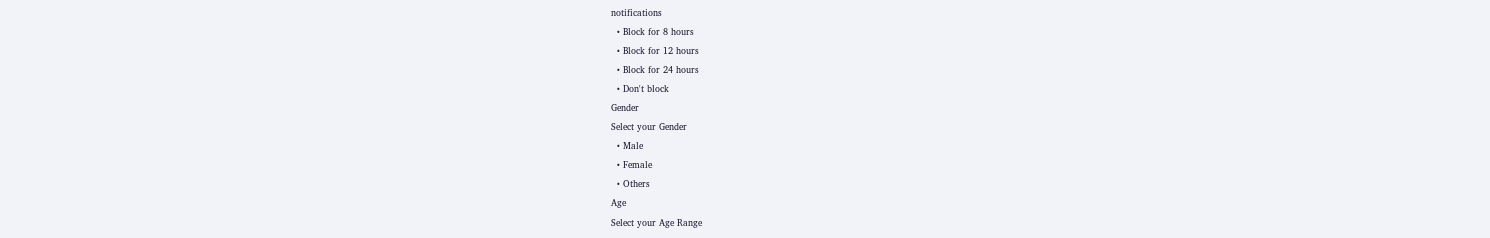notifications
  • Block for 8 hours
  • Block for 12 hours
  • Block for 24 hours
  • Don't block
Gender
Select your Gender
  • Male
  • Female
  • Others
Age
Select your Age Range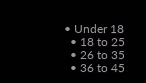• Under 18
  • 18 to 25
  • 26 to 35
  • 36 to 45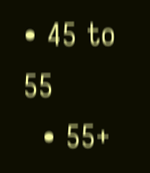• 45 to 55
  • 55+